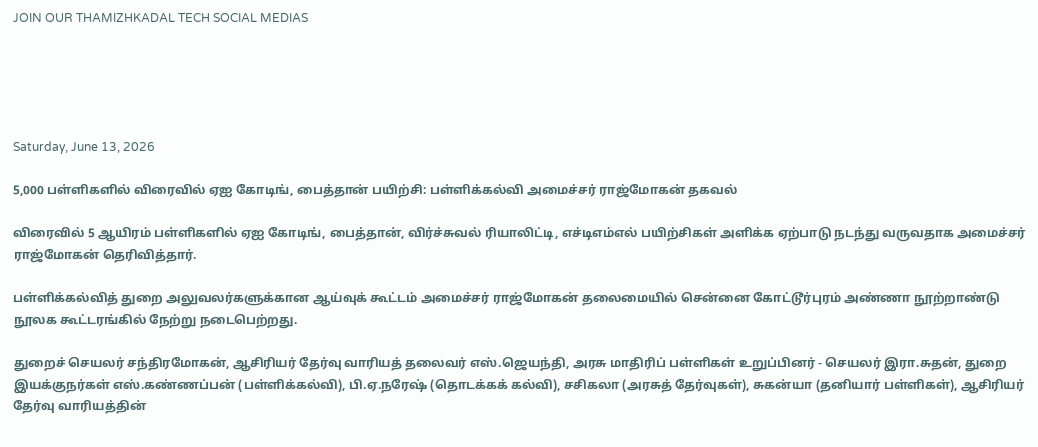JOIN OUR THAMIZHKADAL TECH SOCIAL MEDIAS





Saturday, June 13, 2026

5,000 பள்ளிகளில் விரைவில் ஏஐ கோடிங், பைத்தான் பயிற்சி: பள்ளிக்கல்வி அமைச்சர் ராஜ்மோகன் தகவல்

விரைவில் 5 ஆயிரம் பள்ளிகளில் ஏஐ கோடிங், பைத்தான், விர்ச்சுவல் ரியாலிட்டி, எச்டிஎம்எல் பயிற்சிகள் அளிக்க ஏற்பாடு நடந்து வருவதாக அமைச்சர் ராஜ்மோகன் தெரிவித்தார்.

பள்ளிக்கல்வித் துறை அலுவலர்களுக்கான ஆய்வுக் கூட்டம் அமைச்சர் ராஜ்மோகன் தலைமையில் சென்னை கோட்டூர்புரம் அண்ணா நூற்றாண்டு நூலக கூட்டரங்கில் நேற்று நடைபெற்றது.

துறைச் செயலர் சந்திரமோகன், ஆசிரியர் தேர்வு வாரியத் தலைவர் எஸ்.ஜெயந்தி, அரசு மாதிரிப் பள்ளிகள் உறுப்பினர் - செயலர் இரா.சுதன், துறை இயக்குநர்கள் எஸ்.கண்ணப்பன் (பள்ளிக்கல்வி), பி.ஏ.நரேஷ் (தொடக்கக் கல்வி), சசிகலா (அரசுத் தேர்வுகள்), சுகன்யா (தனியார் பள்ளிகள்), ஆசிரியர் தேர்வு வாரியத்தின்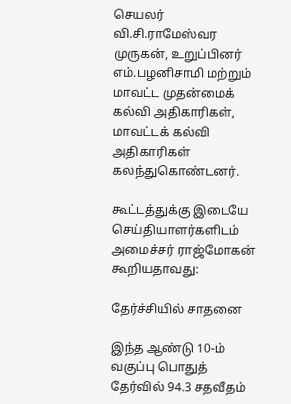செயலர் வி.சி.ராமேஸ்வர முருகன், உறுப்பினர் எம்.பழனிசாமி மற்றும் மாவட்ட முதன்மைக் கல்வி அதிகாரிகள், மாவட்டக் கல்வி அதிகாரிகள் கலந்துகொண்டனர்.

கூட்டத்துக்கு இடையே செய்தியாளர்களிடம் அமைச்சர் ராஜ்மோகன் கூறியதாவது:

தேர்ச்சியில் சாதனை

இந்த ஆண்டு 10-ம் வகுப்பு பொதுத் தேர்வில் 94.3 சதவீதம்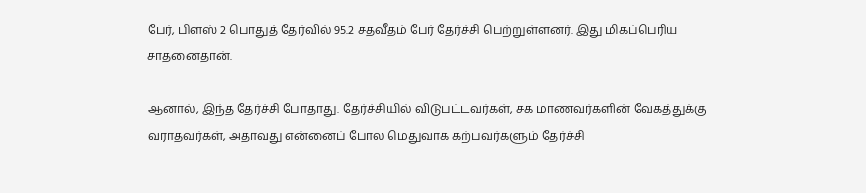பேர், பிளஸ் 2 பொதுத் தேர்வில் 95.2 சதவீதம் பேர் தேர்ச்சி பெற்றுள்ளனர். இது மிகப்பெரிய சாதனைதான்.

ஆனால், இந்த தேர்ச்சி போதாது. தேர்ச்சியில் விடுபட்டவர்கள், சக மாணவர்களின் வேகத்துக்கு வராதவர்கள், அதாவது என்னைப் போல மெதுவாக கற்பவர்களும் தேர்ச்சி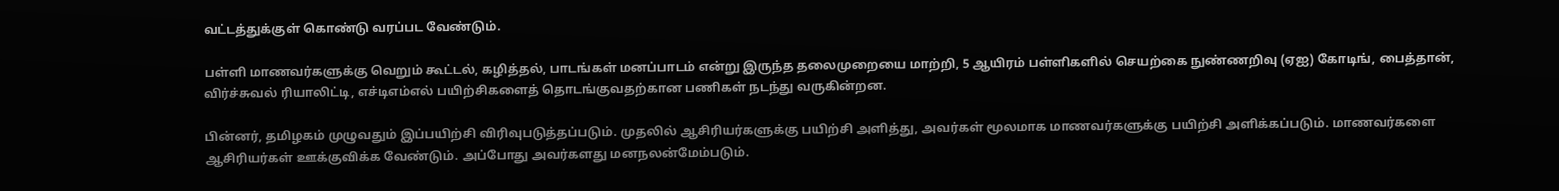வட்டத்துக்குள் கொண்டு வரப்பட வேண்டும்.

பள்ளி மாணவர்களுக்கு வெறும் கூட்டல், கழித்தல், பாடங்கள் மனப்பாடம் என்று இருந்த தலைமுறையை மாற்றி, 5 ஆயிரம் பள்ளிகளில் செயற்கை நுண்ணறிவு (ஏஐ) கோடிங், பைத்தான், விர்ச்சுவல் ரியாலிட்டி, எச்டிஎம்எல் பயிற்சிகளைத் தொடங்குவதற்கான பணிகள் நடந்து வருகின்றன.

பின்னர், தமிழகம் முழுவதும் இப்பயிற்சி விரிவுபடுத்தப்படும். முதலில் ஆசிரியர்களுக்கு பயிற்சி அளித்து, அவர்கள் மூலமாக மாணவர்களுக்கு பயிற்சி அளிக்கப்படும். மாணவர்களை ஆசிரியர்கள் ஊக்குவிக்க வேண்டும். அப்போது அவர்களது மனநலன்மேம்படும்.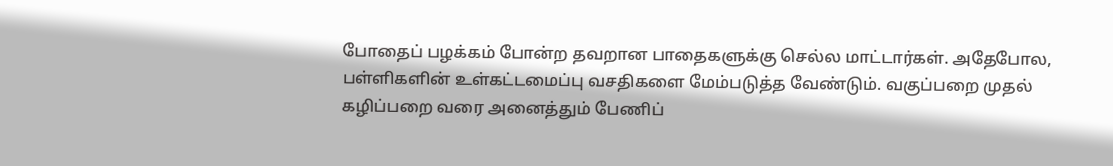போதைப் பழக்கம் போன்ற தவறான பாதைகளுக்கு செல்ல மாட்டார்கள். அதேபோல, பள்ளிகளின் உள்கட்டமைப்பு வசதிகளை மேம்படுத்த வேண்டும். வகுப்பறை முதல் கழிப்பறை வரை அனைத்தும் பேணிப்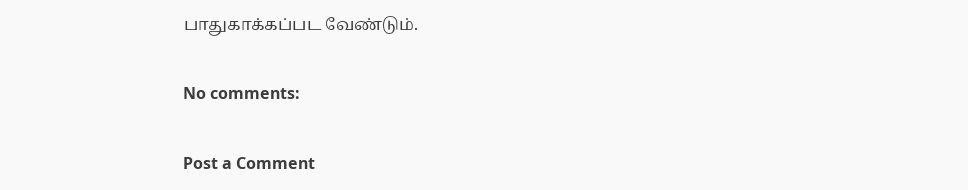பாதுகாக்கப்பட வேண்டும்.

No comments:

Post a Comment